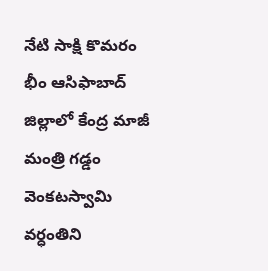నేటి సాక్షి కొమరం భీం ఆసిఫాబాద్ జిల్లాలో కేంద్ర మాజీ మంత్రి గడ్డం వెంకటస్వామి వర్ధంతిని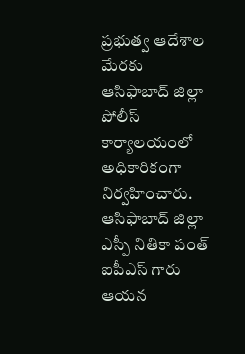ప్రభుత్వ ఆదేశాల మేరకు ఆసిఫాబాద్ జిల్లా పోలీస్ కార్యాలయంలో అధికారికంగా నిర్వహించారు. ఆసిఫాబాద్ జిల్లా ఎస్పీ నితికా పంత్ ఐపీఎస్ గారు ఆయన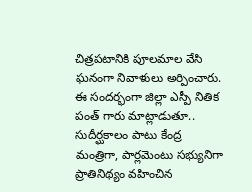చిత్రపటానికి పూలమాల వేసి ఘనంగా నివాళులు అర్పించారు. ఈ సందర్భంగా జిల్లా ఎస్పీ నితిక పంత్ గారు మాట్లాడుతూ.. సుదీర్ఘకాలం పాటు కేంద్ర మంత్రిగా, పార్లమెంటు సభ్యునిగా ప్రాతినిథ్యం వహించిన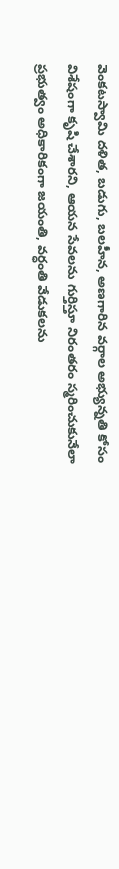వెంకటస్వామి దళిత, బడుగు, బలహీన, అణగారిన వర్గాల అభ్యున్నతి కోసం విశేషంగా కృషి చేశారని, ఆయన సేవలను గుర్తిస్తూ నిరంతరం స్మరించుకునేలా ప్రభుత్వం అధికారికంగా జయంతి, వర్ధంతి వేడుకలను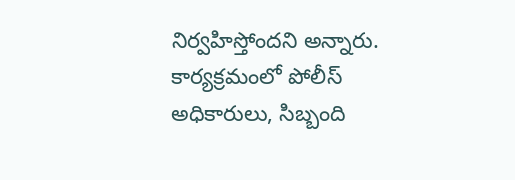నిర్వహిస్తోందని అన్నారు. కార్యక్రమంలో పోలీస్ అధికారులు, సిబ్బంది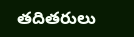తదితరులు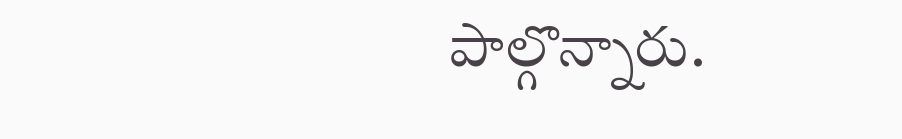పాల్గొన్నారు.